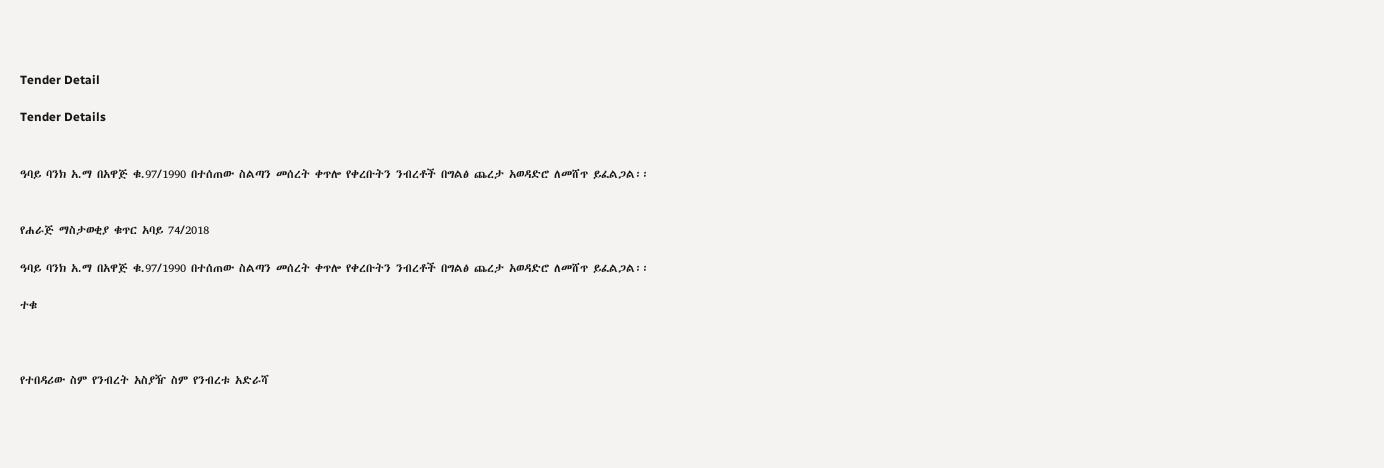Tender Detail

Tender Details


ዓባይ ባንክ አ.ማ በአዋጅ ቁ.97/1990 በተሰጠው ስልጣን መሰረት ቀጥሎ የቀረቡትን ንብረቶች በግልፅ ጨረታ አወዳድሮ ለመሸጥ ይፈልጋል፡፡


የሐራጅ ማስታወቂያ ቁጥር አባይ 74/2018

ዓባይ ባንክ አ.ማ በአዋጅ ቁ.97/1990 በተሰጠው ስልጣን መሰረት ቀጥሎ የቀረቡትን ንብረቶች በግልፅ ጨረታ አወዳድሮ ለመሸጥ ይፈልጋል፡፡

ተቁ



የተበዳሪው ስም የንብረት አስያዥ ስም የንብረቱ አድራሻ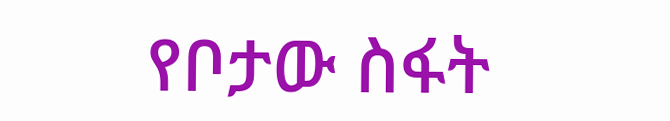የቦታው ስፋት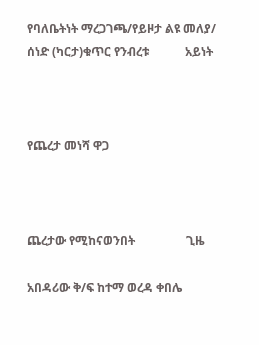የባለቤትነት ማረጋገጫ/የይዞታ ልዩ መለያ/ ሰነድ (ካርታ)ቁጥር የንብረቱ            አይነት



የጨረታ መነሻ ዋጋ



ጨረታው የሚከናወንበት                 ጊዜ

አበዳሪው ቅ/ፍ ከተማ ወረዳ ቀበሌ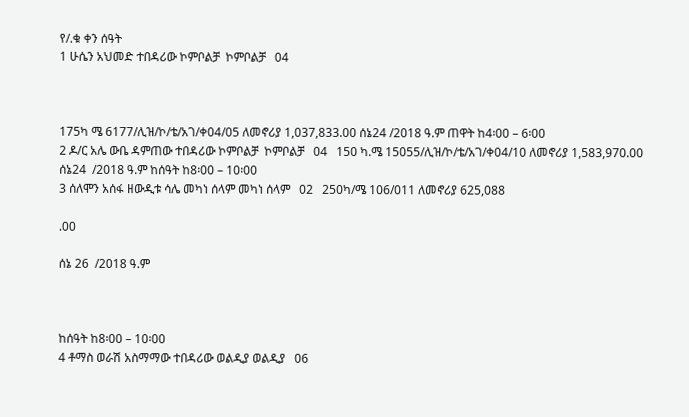የ/.ቁ ቀን ሰዓት
1 ሁሴን አህመድ ተበዳሪው ኮምቦልቻ  ኮምቦልቻ   04



175ካ ሜ 6177/ሊዝ/ኮ/ቴ/አገ/ቀ04/05 ለመኖሪያ 1,037,833.00 ሰኔ24 /2018 ዓ.ም ጠዋት ከ4፡00 – 6፡00
2 ዶ/ር አሌ ውቤ ዳምጠው ተበዳሪው ኮምቦልቻ  ኮምቦልቻ   04   150 ካ.ሜ 15055/ሊዝ/ኮ/ቴ/አገ/ቀ04/10 ለመኖሪያ 1,583,970.00 ሰኔ24  /2018 ዓ.ም ከሰዓት ከ8፡00 – 10፡00
3 ሰለሞን አሰፋ ዘውዲቱ ሳሌ መካነ ሰላም መካነ ሰላም   02   250ካ/ሜ 106/011 ለመኖሪያ 625,088

.00

ሰኔ 26  /2018 ዓ.ም



ከሰዓት ከ8፡00 – 10፡00
4 ቶማስ ወራሽ አስማማው ተበዳሪው ወልዲያ ወልዲያ   06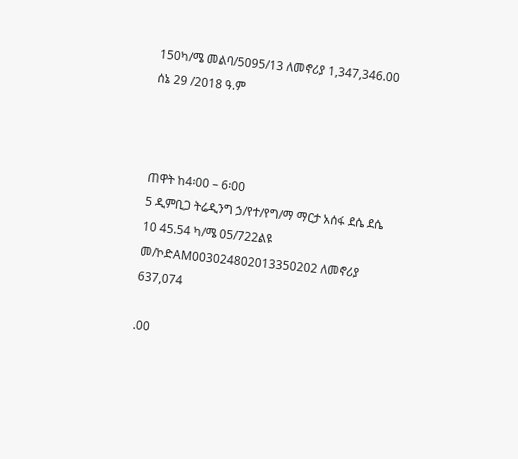150ካ/ሜ መልባ/5095/13 ለመኖሪያ 1,347,346.00  ሰኔ 29 /2018 ዓ.ም



ጠዋት ከ4፡00 – 6፡00
5 ዲምቢጋ ትሬዲንግ ኃ/የተ/የግ/ማ ማርታ አሰፋ ደሴ ደሴ   10 45.54 ካ/ሜ 05/722ልዩ መ/ኮድAM003024802013350202 ለመኖሪያ 637,074

.00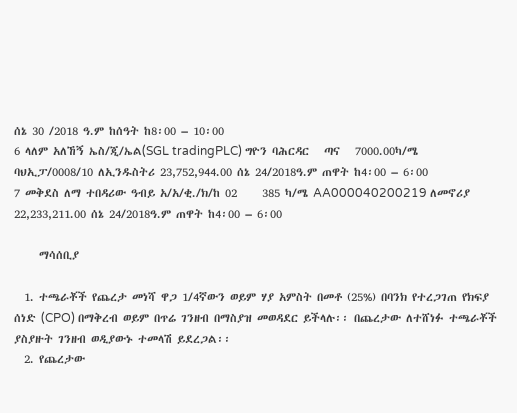ሰኔ 30 /2018 ዓ.ም ከሰዓት ከ8፡00 – 10፡00
6 ላለም አለኸኝ ኤስ/ጂ/ኤል(SGL tradingPLC) ግዮን ባሕርዳር   ጣና   7000.00ካ/ሜ ባህኢፓ/0008/10 ለኢንዱስትሪ 23,752,944.00 ሰኔ 24/2018ዓ.ም ጠዋት ከ4፡00 – 6፡00
7 መቅደስ ለማ ተበዳሪው ዓብይ አ/አ/ቂ./ክ/ከ 02     385 ካ/ሜ AA000040200219 ለመኖሪያ 22,233,211.00 ሰኔ 24/2018ዓ.ም ጠዋት ከ4፡00 – 6፡00

     ማሳሰቢያ

  1. ተጫራቾች የጨረታ መነሻ ዋጋ 1/4ኛውን ወይም ሃያ አምስት በመቶ (25%) በባንክ የተረጋገጠ የክፍያ ሰነድ (CPO) በማቅረብ ወይም በጥሬ ገንዘብ በማስያዝ መወዳደር ይችላሉ፡፡ በጨረታው ለተሸነፉ ተጫራቾች ያስያዙት ገንዘብ ወዲያውኑ ተመላሽ ይደረጋል፡፡
  2. የጨረታው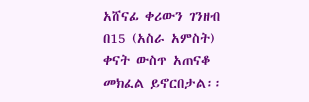አሸናፊ ቀሪውን ገንዘብ በ15 (አስራ አምስት) ቀናት ውስጥ አጠናቆ መክፈል ይኖርበታል፡፡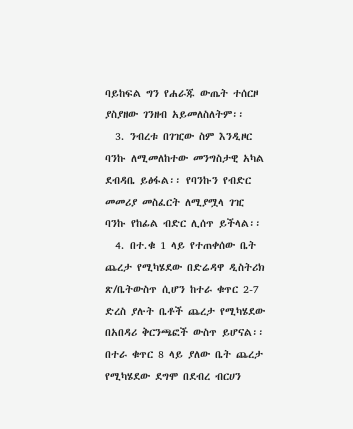ባይከፍል ግን የሐራጁ ውጤት ተሰርዞ ያስያዘው ገንዘብ አይመለስለትም፡፡
  3. ንብረቱ በገዢው ስም እንዲዞር ባንኩ ለሚመለከተው መንግስታዊ አካል ደብዳቤ ይፅፋል፡፡ የባንኩን የብድር መመሪያ መስፈርት ለሚያሟላ ገዢ ባንኩ የከፊል ብድር ሊሰጥ ይችላል፡፡
  4. በተ.ቁ 1 ላይ የተጠቀሰው ቤት ጨረታ የሚካሄደው በድሬዳዋ ዲስትሪክ ጽ/ቤትውስጥ ሲሆን ከተራ ቁጥር 2-7 ድረስ ያሉት ቤቶች ጨረታ የሚካሄደው በአበዳሪ ቅርንጫፎች ውስጥ ይሆናል፡፡ በተራ ቁጥር 8 ላይ ያለው ቤት ጨረታ የሚካሄደው ደግሞ በደብረ ብርሀን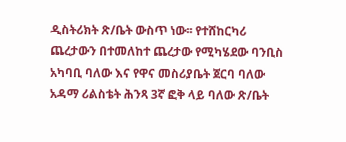ዲስትሪክት ጽ/ቤት ውስጥ ነው፡፡ የተሸከርካሪ ጨረታውን በተመለከተ ጨረታው የሚካሄደው ባንቢስ አካባቢ ባለው እና የዋና መስሪያቤት ጀርባ ባለው አዳማ ሪልስቴት ሕንጻ 3ኛ ፎቅ ላይ ባለው ጽ/ቤት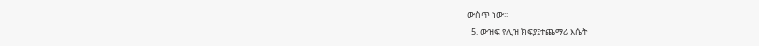ውስጥ ነው፡፡
  5. ውዝፍ የሊዝ ክፍያ፤ተጨማሪ እሴት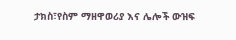ታክስ፣የስም ማዘዋወሪያ እና ሌሎች ውዝፍ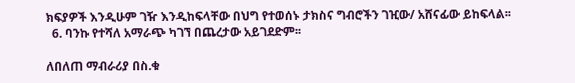ክፍያዎች እንዲሁም ገዥ እንዲከፍላቸው በህግ የተወሰኑ ታክስና ግብሮችን ገዢው/ አሸናፊው ይከፍላል፡፡
  6. ባንኩ የተሻለ አማራጭ ካገኘ በጨረታው አይገደድም፡፡

ለበለጠ ማብራሪያ በስ.ቁ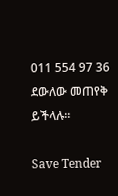011 554 97 36 ደውለው መጠየቅ ይችላሉ፡፡

Save Tender